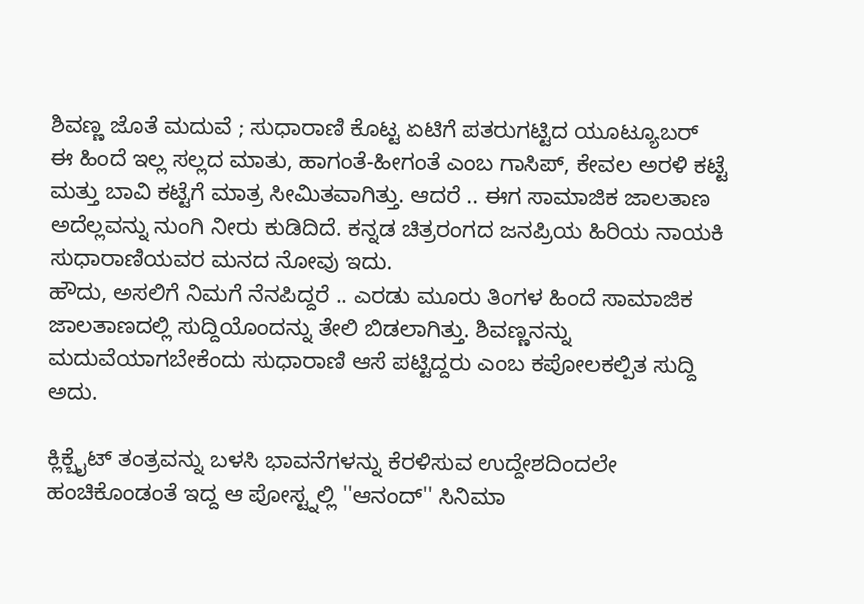ಶಿವಣ್ಣ ಜೊತೆ ಮದುವೆ ; ಸುಧಾರಾಣಿ ಕೊಟ್ಟ ಏಟಿಗೆ ಪತರುಗಟ್ಟಿದ ಯೂಟ್ಯೂಬರ್
ಈ ಹಿಂದೆ ಇಲ್ಲ ಸಲ್ಲದ ಮಾತು, ಹಾಗಂತೆ-ಹೀಗಂತೆ ಎಂಬ ಗಾಸಿಪ್, ಕೇವಲ ಅರಳಿ ಕಟ್ಟೆ ಮತ್ತು ಬಾವಿ ಕಟ್ಟೆಗೆ ಮಾತ್ರ ಸೀಮಿತವಾಗಿತ್ತು. ಆದರೆ .. ಈಗ ಸಾಮಾಜಿಕ ಜಾಲತಾಣ ಅದೆಲ್ಲವನ್ನು ನುಂಗಿ ನೀರು ಕುಡಿದಿದೆ. ಕನ್ನಡ ಚಿತ್ರರಂಗದ ಜನಪ್ರಿಯ ಹಿರಿಯ ನಾಯಕಿ ಸುಧಾರಾಣಿಯವರ ಮನದ ನೋವು ಇದು.
ಹೌದು, ಅಸಲಿಗೆ ನಿಮಗೆ ನೆನಪಿದ್ದರೆ .. ಎರಡು ಮೂರು ತಿಂಗಳ ಹಿಂದೆ ಸಾಮಾಜಿಕ ಜಾಲತಾಣದಲ್ಲಿ ಸುದ್ದಿಯೊಂದನ್ನು ತೇಲಿ ಬಿಡಲಾಗಿತ್ತು. ಶಿವಣ್ಣನನ್ನು ಮದುವೆಯಾಗಬೇಕೆಂದು ಸುಧಾರಾಣಿ ಆಸೆ ಪಟ್ಟಿದ್ದರು ಎಂಬ ಕಪೋಲಕಲ್ಪಿತ ಸುದ್ದಿ ಅದು.

ಕ್ಲಿಕ್ಬೈಟ್ ತಂತ್ರವನ್ನು ಬಳಸಿ ಭಾವನೆಗಳನ್ನು ಕೆರಳಿಸುವ ಉದ್ದೇಶದಿಂದಲೇ ಹಂಚಿಕೊಂಡಂತೆ ಇದ್ದ ಆ ಪೋಸ್ಟ್ನಲ್ಲಿ ''ಆನಂದ್'' ಸಿನಿಮಾ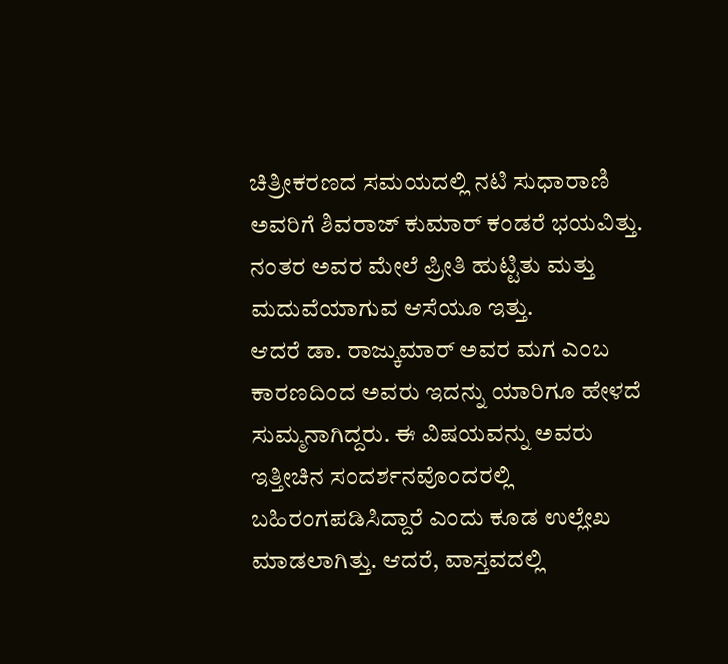ಚಿತ್ರೀಕರಣದ ಸಮಯದಲ್ಲಿ ನಟಿ ಸುಧಾರಾಣಿ ಅವರಿಗೆ ಶಿವರಾಜ್ ಕುಮಾರ್ ಕಂಡರೆ ಭಯವಿತ್ತು. ನಂತರ ಅವರ ಮೇಲೆ ಪ್ರೀತಿ ಹುಟ್ಟಿತು ಮತ್ತು ಮದುವೆಯಾಗುವ ಆಸೆಯೂ ಇತ್ತು.
ಆದರೆ ಡಾ. ರಾಜ್ಕುಮಾರ್ ಅವರ ಮಗ ಎಂಬ ಕಾರಣದಿಂದ ಅವರು ಇದನ್ನು ಯಾರಿಗೂ ಹೇಳದೆ ಸುಮ್ಮನಾಗಿದ್ದರು. ಈ ವಿಷಯವನ್ನು ಅವರು ಇತ್ತೀಚಿನ ಸಂದರ್ಶನವೊಂದರಲ್ಲಿ ಬಹಿರಂಗಪಡಿಸಿದ್ದಾರೆ ಎಂದು ಕೂಡ ಉಲ್ಲೇಖ ಮಾಡಲಾಗಿತ್ತು. ಆದರೆ, ವಾಸ್ತವದಲ್ಲಿ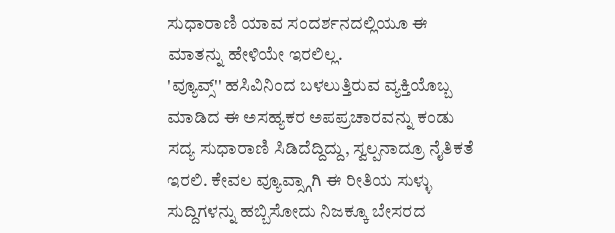ಸುಧಾರಾಣಿ ಯಾವ ಸಂದರ್ಶನದಲ್ಲಿಯೂ ಈ ಮಾತನ್ನು ಹೇಳಿಯೇ ಇರಲಿಲ್ಲ.
'ವ್ಯೂವ್ಸ್'' ಹಸಿವಿನಿಂದ ಬಳಲುತ್ತಿರುವ ವ್ಯಕ್ತಿಯೊಬ್ಬ ಮಾಡಿದ ಈ ಅಸಹ್ಯಕರ ಅಪಪ್ರಚಾರವನ್ನು ಕಂಡು ಸದ್ಯ ಸುಧಾರಾಣಿ ಸಿಡಿದೆದ್ದಿದ್ದು, ಸ್ವಲ್ಪನಾದ್ರೂ ನೈತಿಕತೆ ಇರಲಿ. ಕೇವಲ ವ್ಯೂವ್ಸ್ಗಾಗಿ ಈ ರೀತಿಯ ಸುಳ್ಳು ಸುದ್ದಿಗಳನ್ನು ಹಬ್ಬಿಸೋದು ನಿಜಕ್ಕೂ ಬೇಸರದ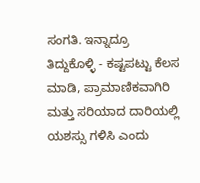ಸಂಗತಿ. ಇನ್ನಾದ್ರೂ ತಿದ್ದುಕೊಳ್ಳಿ - ಕಷ್ಟಪಟ್ಟು ಕೆಲಸ ಮಾಡಿ, ಪ್ರಾಮಾಣಿಕವಾಗಿರಿ ಮತ್ತು ಸರಿಯಾದ ದಾರಿಯಲ್ಲಿ ಯಶಸ್ಸು ಗಳಿಸಿ ಎಂದು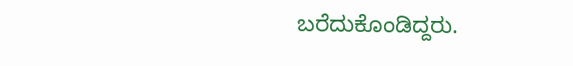ಬರೆದುಕೊಂಡಿದ್ದರು.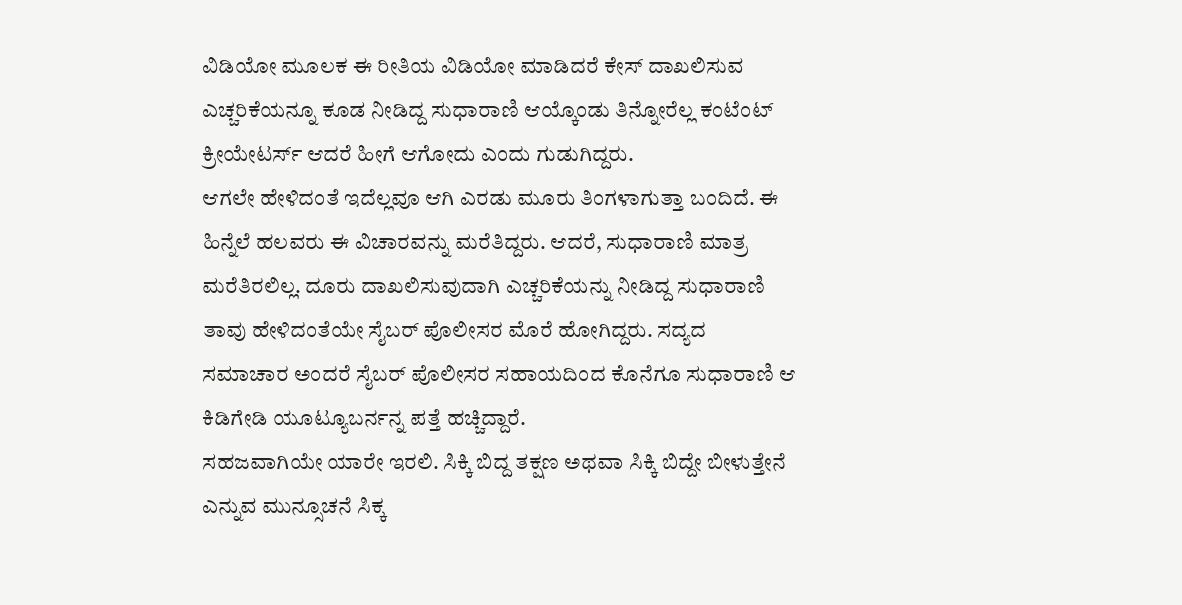ವಿಡಿಯೋ ಮೂಲಕ ಈ ರೀತಿಯ ವಿಡಿಯೋ ಮಾಡಿದರೆ ಕೇಸ್ ದಾಖಲಿಸುವ ಎಚ್ಚರಿಕೆಯನ್ನೂ ಕೂಡ ನೀಡಿದ್ದ ಸುಧಾರಾಣಿ ಆಯ್ಕೊಂಡು ತಿನ್ನೋರೆಲ್ಲ ಕಂಟೆಂಟ್ ಕ್ರೀಯೇಟರ್ಸ್ ಆದರೆ ಹೀಗೆ ಆಗೋದು ಎಂದು ಗುಡುಗಿದ್ದರು.
ಆಗಲೇ ಹೇಳಿದಂತೆ ಇದೆಲ್ಲವೂ ಆಗಿ ಎರಡು ಮೂರು ತಿಂಗಳಾಗುತ್ತಾ ಬಂದಿದೆ. ಈ ಹಿನ್ನೆಲೆ ಹಲವರು ಈ ವಿಚಾರವನ್ನು ಮರೆತಿದ್ದರು. ಆದರೆ, ಸುಧಾರಾಣಿ ಮಾತ್ರ ಮರೆತಿರಲಿಲ್ಲ. ದೂರು ದಾಖಲಿಸುವುದಾಗಿ ಎಚ್ಚರಿಕೆಯನ್ನು ನೀಡಿದ್ದ ಸುಧಾರಾಣಿ ತಾವು ಹೇಳಿದಂತೆಯೇ ಸೈಬರ್ ಪೊಲೀಸರ ಮೊರೆ ಹೋಗಿದ್ದರು. ಸದ್ಯದ ಸಮಾಚಾರ ಅಂದರೆ ಸೈಬರ್ ಪೊಲೀಸರ ಸಹಾಯದಿಂದ ಕೊನೆಗೂ ಸುಧಾರಾಣಿ ಆ ಕಿಡಿಗೇಡಿ ಯೂಟ್ಯೂಬರ್ನನ್ನ ಪತ್ತೆ ಹಚ್ಚಿದ್ದಾರೆ.
ಸಹಜವಾಗಿಯೇ ಯಾರೇ ಇರಲಿ. ಸಿಕ್ಕಿ ಬಿದ್ದ ತಕ್ಷಣ ಅಥವಾ ಸಿಕ್ಕಿ ಬಿದ್ದೇ ಬೀಳುತ್ತೇನೆ ಎನ್ನುವ ಮುನ್ಸೂಚನೆ ಸಿಕ್ಕ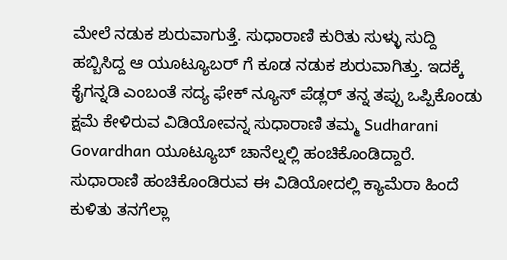ಮೇಲೆ ನಡುಕ ಶುರುವಾಗುತ್ತೆ. ಸುಧಾರಾಣಿ ಕುರಿತು ಸುಳ್ಳು ಸುದ್ದಿ ಹಬ್ಬಿಸಿದ್ದ ಆ ಯೂಟ್ಯೂಬರ್ ಗೆ ಕೂಡ ನಡುಕ ಶುರುವಾಗಿತ್ತು. ಇದಕ್ಕೆ ಕೈಗನ್ನಡಿ ಎಂಬಂತೆ ಸದ್ಯ ಫೇಕ್ ನ್ಯೂಸ್ ಪೆಡ್ಲರ್ ತನ್ನ ತಪ್ಪು ಒಪ್ಪಿಕೊಂಡು ಕ್ಷಮೆ ಕೇಳಿರುವ ವಿಡಿಯೋವನ್ನ ಸುಧಾರಾಣಿ ತಮ್ಮ Sudharani Govardhan ಯೂಟ್ಯೂಬ್ ಚಾನೆಲ್ನಲ್ಲಿ ಹಂಚಿಕೊಂಡಿದ್ದಾರೆ.
ಸುಧಾರಾಣಿ ಹಂಚಿಕೊಂಡಿರುವ ಈ ವಿಡಿಯೋದಲ್ಲಿ ಕ್ಯಾಮೆರಾ ಹಿಂದೆ ಕುಳಿತು ತನಗೆಲ್ಲಾ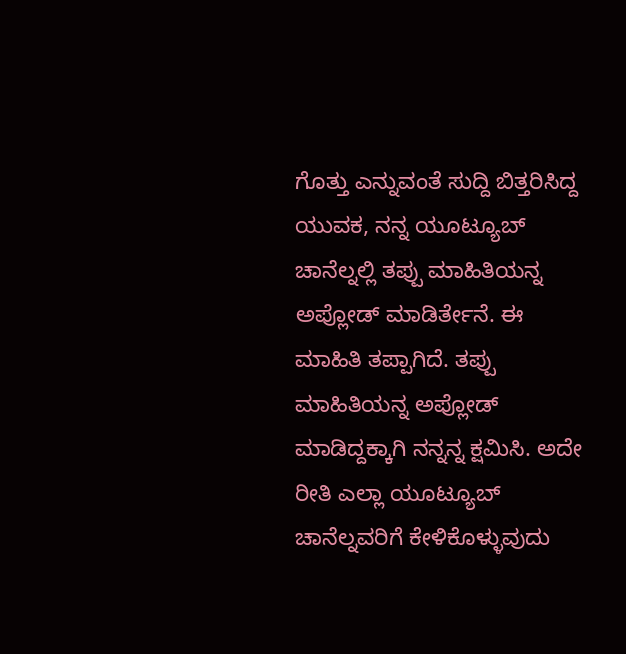ಗೊತ್ತು ಎನ್ನುವಂತೆ ಸುದ್ದಿ ಬಿತ್ತರಿಸಿದ್ದ ಯುವಕ, ನನ್ನ ಯೂಟ್ಯೂಬ್ ಚಾನೆಲ್ನಲ್ಲಿ ತಪ್ಪು ಮಾಹಿತಿಯನ್ನ ಅಪ್ಲೋಡ್ ಮಾಡಿರ್ತೇನೆ. ಈ ಮಾಹಿತಿ ತಪ್ಪಾಗಿದೆ. ತಪ್ಪು ಮಾಹಿತಿಯನ್ನ ಅಪ್ಲೋಡ್ ಮಾಡಿದ್ದಕ್ಕಾಗಿ ನನ್ನನ್ನ ಕ್ಷಮಿಸಿ. ಅದೇ ರೀತಿ ಎಲ್ಲಾ ಯೂಟ್ಯೂಬ್ ಚಾನೆಲ್ನವರಿಗೆ ಕೇಳಿಕೊಳ್ಳುವುದು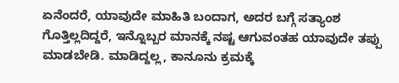ಏನೆಂದರೆ, ಯಾವುದೇ ಮಾಹಿತಿ ಬಂದಾಗ, ಅದರ ಬಗ್ಗೆ ಸತ್ಯಾಂಶ ಗೊತ್ತಿಲ್ಲದಿದ್ದರೆ, ಇನ್ನೊಬ್ಬರ ಮಾನಕ್ಕೆ ನಷ್ಟ ಆಗುವಂತಹ ಯಾವುದೇ ತಪ್ಪು ಮಾಡಬೇಡಿ. ಮಾಡಿದ್ದಲ್ಲ, ಕಾನೂನು ಕ್ರಮಕ್ಕೆ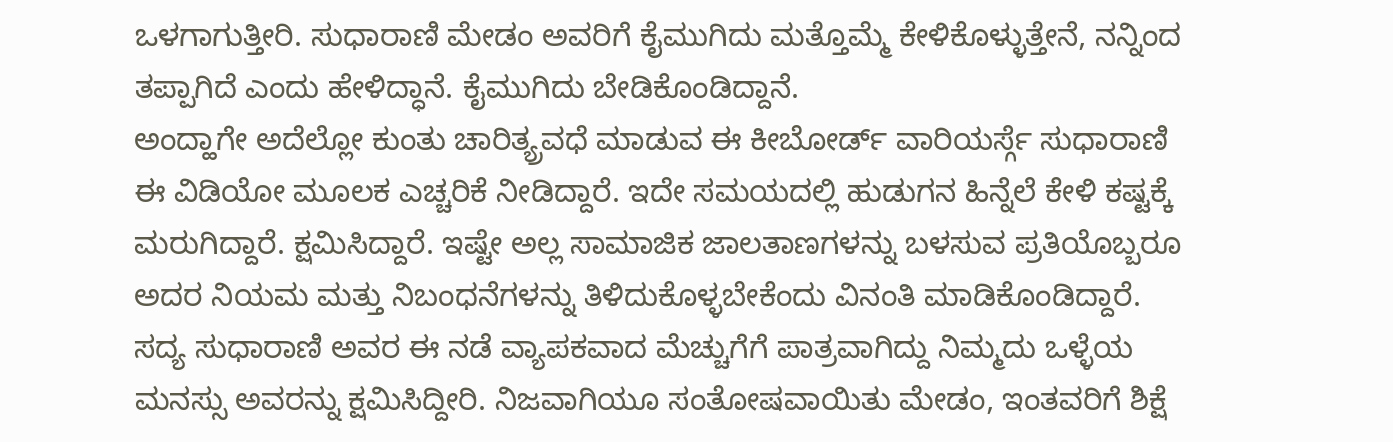ಒಳಗಾಗುತ್ತೀರಿ. ಸುಧಾರಾಣಿ ಮೇಡಂ ಅವರಿಗೆ ಕೈಮುಗಿದು ಮತ್ತೊಮ್ಮೆ ಕೇಳಿಕೊಳ್ಳುತ್ತೇನೆ, ನನ್ನಿಂದ ತಪ್ಪಾಗಿದೆ ಎಂದು ಹೇಳಿದ್ಧಾನೆ. ಕೈಮುಗಿದು ಬೇಡಿಕೊಂಡಿದ್ದಾನೆ.
ಅಂದ್ಹಾಗೇ ಅದೆಲ್ಲೋ ಕುಂತು ಚಾರಿತ್ಯ್ರವಧೆ ಮಾಡುವ ಈ ಕೀಬೋರ್ಡ್ ವಾರಿಯರ್ಸ್ಗೆ ಸುಧಾರಾಣಿ ಈ ವಿಡಿಯೋ ಮೂಲಕ ಎಚ್ಚರಿಕೆ ನೀಡಿದ್ದಾರೆ. ಇದೇ ಸಮಯದಲ್ಲಿ ಹುಡುಗನ ಹಿನ್ನೆಲೆ ಕೇಳಿ ಕಷ್ಟಕ್ಕೆ ಮರುಗಿದ್ದಾರೆ. ಕ್ಷಮಿಸಿದ್ದಾರೆ. ಇಷ್ಟೇ ಅಲ್ಲ ಸಾಮಾಜಿಕ ಜಾಲತಾಣಗಳನ್ನು ಬಳಸುವ ಪ್ರತಿಯೊಬ್ಬರೂ ಅದರ ನಿಯಮ ಮತ್ತು ನಿಬಂಧನೆಗಳನ್ನು ತಿಳಿದುಕೊಳ್ಳಬೇಕೆಂದು ವಿನಂತಿ ಮಾಡಿಕೊಂಡಿದ್ದಾರೆ.
ಸದ್ಯ ಸುಧಾರಾಣಿ ಅವರ ಈ ನಡೆ ವ್ಯಾಪಕವಾದ ಮೆಚ್ಚುಗೆಗೆ ಪಾತ್ರವಾಗಿದ್ದು ನಿಮ್ಮದು ಒಳ್ಳೆಯ ಮನಸ್ಸು ಅವರನ್ನು ಕ್ಷಮಿಸಿದ್ದೀರಿ. ನಿಜವಾಗಿಯೂ ಸಂತೋಷವಾಯಿತು ಮೇಡಂ, ಇಂತವರಿಗೆ ಶಿಕ್ಷೆ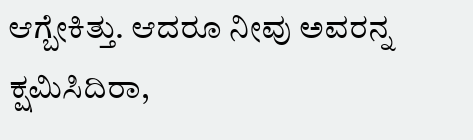ಆಗ್ಬೇಕಿತ್ತು. ಆದರೂ ನೀವು ಅವರನ್ನ ಕ್ಷಮಿಸಿದಿರಾ,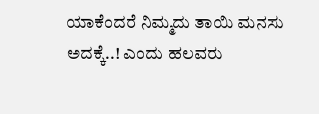ಯಾಕೆಂದರೆ ನಿಮ್ಮದು ತಾಯಿ ಮನಸು ಅದಕ್ಕೆ..! ಎಂದು ಹಲವರು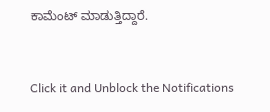ಕಾಮೆಂಟ್ ಮಾಡುತ್ತಿದ್ದಾರೆ.


Click it and Unblock the Notifications